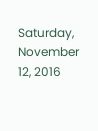Saturday, November 12, 2016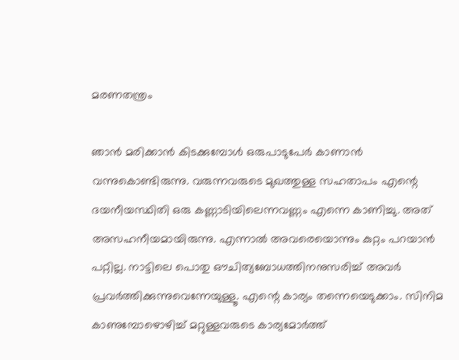മരണതന്ത്രം

ഞാൻ മരിക്കാൻ കിടക്കുമ്പോൾ ഒരുപാടുപേർ കാണാൻ വന്നുകൊണ്ടിരുന്നു. വരുന്നവരുടെ മുഖത്തുള്ള സഹതാപം എന്റെ ദയനീയസ്ഥിതി ഒരു കണ്ണാടിയിലെന്നവണ്ണം എന്നെ കാണിച്ചു. അത് അസഹനീയമായിരുന്നു. എന്നാൽ അവരെയൊന്നും കുറ്റം പറയാൻ പറ്റില്ല. നാട്ടിലെ പൊതു ഔചിത്യബോധത്തിനനുസരിച്ച് അവർ പ്രവർത്തിക്കുന്നുവെന്നേയുള്ളൂ. എന്റെ കാര്യം തന്നെയെടുക്കാം. സിനിമ കാണുമ്പോഴൊഴിച്ച് മറ്റുള്ളവരുടെ കാര്യമോർത്ത്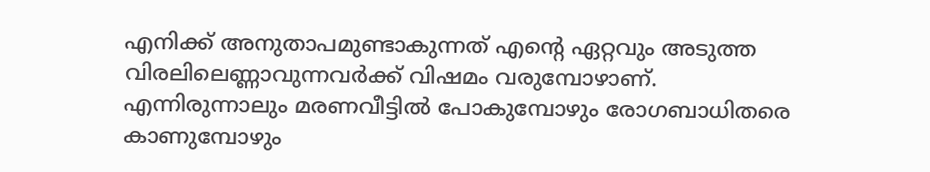എനിക്ക് അനുതാപമുണ്ടാകുന്നത് എന്റെ ഏറ്റവും അടുത്ത വിരലിലെണ്ണാവുന്നവർക്ക് വിഷമം വരുമ്പോഴാണ്. എന്നിരുന്നാലും മരണവീട്ടിൽ പോകുമ്പോഴും രോഗബാധിതരെ കാണുമ്പോഴും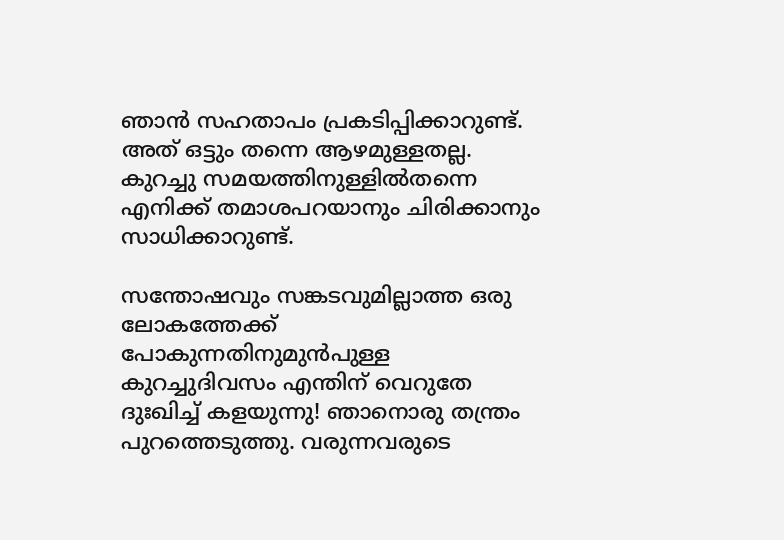ഞാൻ സഹതാപം പ്രകടിപ്പിക്കാറുണ്ട്. അത് ഒട്ടും തന്നെ ആഴമുള്ളതല്ല. കുറച്ചു സമയത്തിനുള്ളിൽതന്നെ എനിക്ക് തമാശപറയാനും ചിരിക്കാനും സാധിക്കാറുണ്ട്.

സന്തോഷവും സങ്കടവുമില്ലാത്ത ഒരു ലോകത്തേക്ക് പോകുന്നതിനുമുൻപുള്ള കുറച്ചുദിവസം എന്തിന് വെറുതേ ദുഃഖിച്ച് കളയുന്നു! ഞാനൊരു തന്ത്രം പുറത്തെടുത്തു. വരുന്നവരുടെ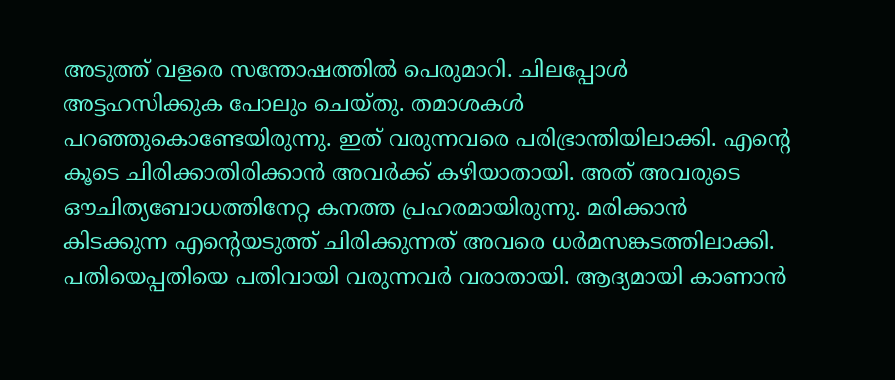അടുത്ത് വളരെ സന്തോഷത്തിൽ പെരുമാറി. ചിലപ്പോൾ അട്ടഹസിക്കുക പോലും ചെയ്തു. തമാശകൾ പറഞ്ഞുകൊണ്ടേയിരുന്നു. ഇത് വരുന്നവരെ പരിഭ്രാന്തിയിലാക്കി. എന്റെ കൂടെ ചിരിക്കാതിരിക്കാൻ അവർക്ക് കഴിയാതായി. അത് അവരുടെ ഔചിത്യബോധത്തിനേറ്റ കനത്ത പ്രഹരമായിരുന്നു. മരിക്കാൻ കിടക്കുന്ന എന്റെയടുത്ത് ചിരിക്കുന്നത് അവരെ ധർമസങ്കടത്തിലാക്കി. പതിയെപ്പതിയെ പതിവായി വരുന്നവർ വരാതായി. ആദ്യമായി കാണാൻ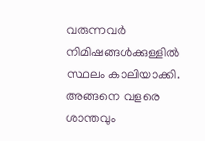വരുന്നവർ നിമിഷങ്ങൾക്കുള്ളിൽ സ്ഥലം കാലിയാക്കി. അങ്ങനെ വളരെ ശാന്തവും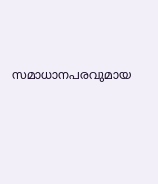സമാധാനപരവുമായ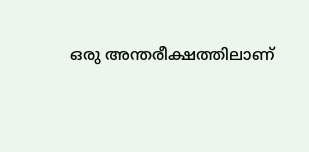ഒരു അന്തരീക്ഷത്തിലാണ്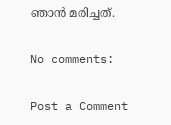ഞാൻ മരിച്ചത്.

No comments:

Post a Comment